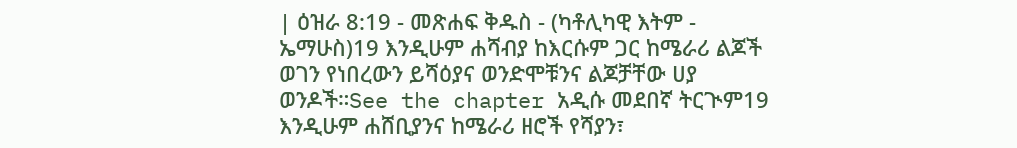| ዕዝራ 8:19 - መጽሐፍ ቅዱስ - (ካቶሊካዊ እትም - ኤማሁስ)19 እንዲሁም ሐሻብያ ከእርሱም ጋር ከሜራሪ ልጆች ወገን የነበረውን ይሻዕያና ወንድሞቹንና ልጆቻቸው ሀያ ወንዶች።See the chapter አዲሱ መደበኛ ትርጒም19 እንዲሁም ሐሸቢያንና ከሜራሪ ዘሮች የሻያን፣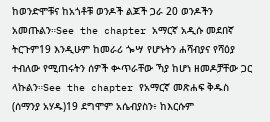ከወንድሞቹና ከአጎቶቹ ወንዶች ልጆች ጋራ 20 ወንዶችን አመጡልን።See the chapter አማርኛ አዲሱ መደበኛ ትርጉም19 እንዲሁም ከመራሪ ጐሣ የሆኑትን ሐሻብያና የሻዕያ ተብለው የሚጠሩትን ሰዎች ቊጥራቸው ኻያ ከሆነ ዘመዶቻቸው ጋር ላኩልን።See the chapter የአማርኛ መጽሐፍ ቅዱስ (ሰማንያ አሃዱ)19 ደግሞም አሴብያስን፥ ከእርሱም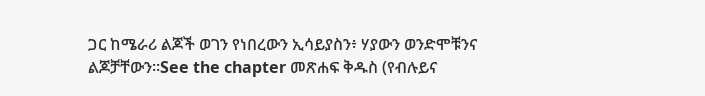ጋር ከሜራሪ ልጆች ወገን የነበረውን ኢሳይያስን፥ ሃያውን ወንድሞቹንና ልጆቻቸውን።See the chapter መጽሐፍ ቅዱስ (የብሉይና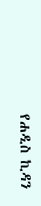የሐዲስ ኪዳን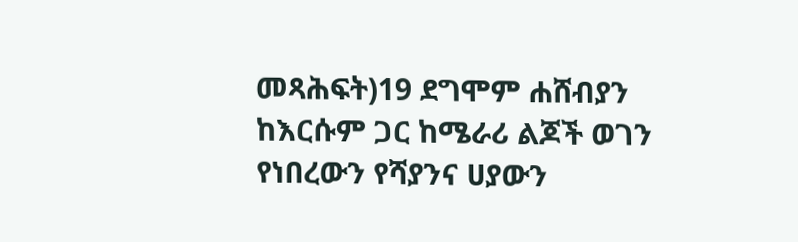መጻሕፍት)19 ደግሞም ሐሸብያን ከእርሱም ጋር ከሜራሪ ልጆች ወገን የነበረውን የሻያንና ሀያውን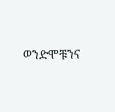ወንድሞቹንና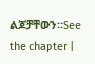ልጆቻቸውን።See the chapter |